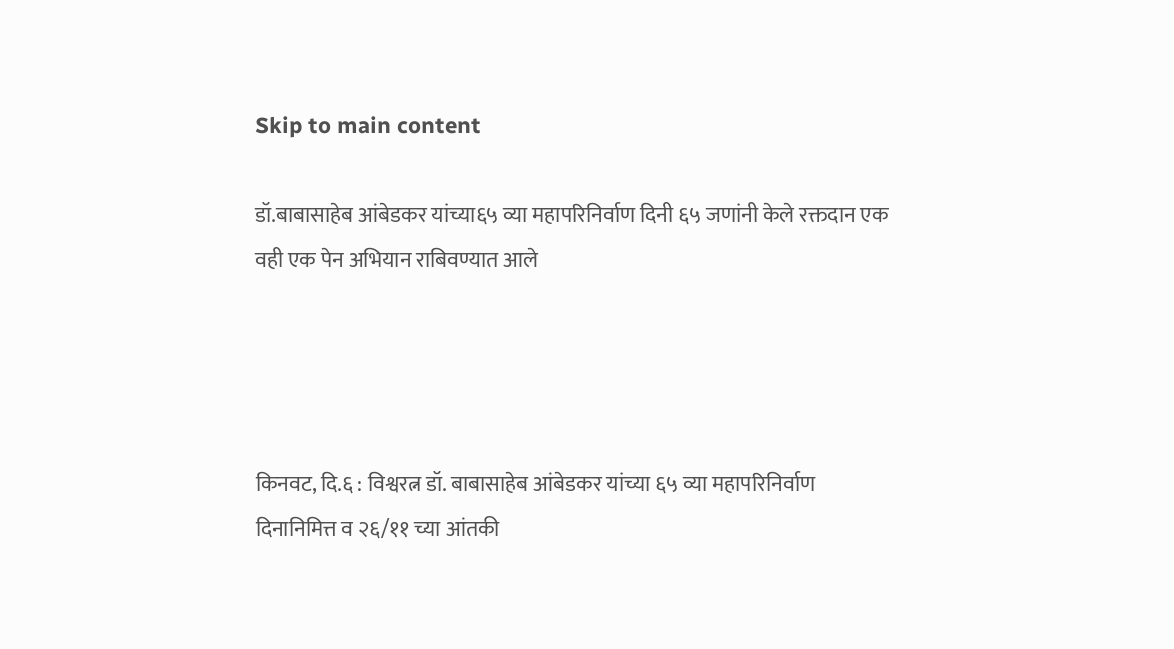Skip to main content

डॉ.बाबासाहेब आंबेडकर यांच्या६५ व्या महापरिनिर्वाण दिनी ६५ जणांनी केले रक्तदान एक वही एक पेन अभियान राबिवण्यात आले




किनवट, दि.६ : विश्वरत्न डॉ. बाबासाहेब आंबेडकर यांच्या ६५ व्या महापरिनिर्वाण दिनानिमित्त व २६/११ च्या आंतकी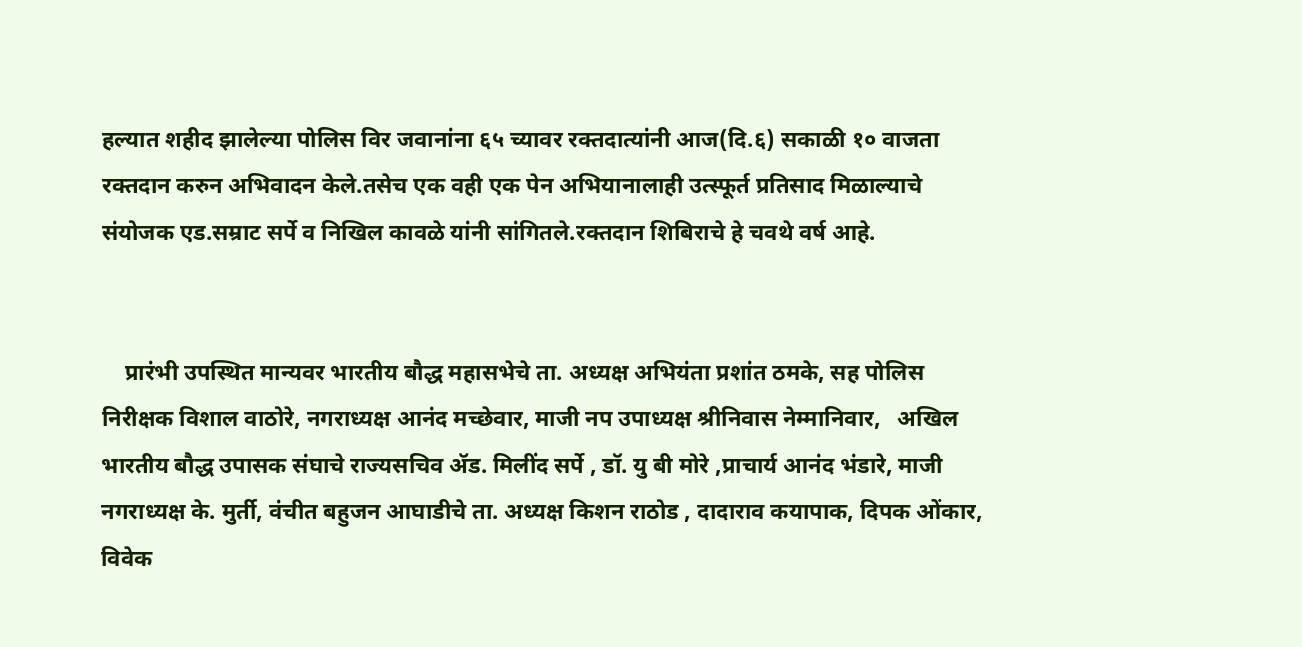हल्यात शहीद झालेल्या पोलिस विर जवानांना ६५ च्यावर रक्तदात्यांनी आज(दि.६) सकाळी १० वाजता रक्तदान करुन अभिवादन केले.तसेच एक वही एक पेन अभियानालाही उत्स्फूर्त प्रतिसाद मिळाल्याचे संयोजक एड.सम्राट सर्पे व निखिल कावळे यांनी सांगितले.रक्तदान शिबिराचे हे चवथे वर्ष आहे.


    प्रारंभी उपस्थित मान्यवर भारतीय बौद्ध महासभेचे ता. अध्यक्ष अभियंता प्रशांत ठमके, सह पोलिस निरीक्षक विशाल वाठोरे, नगराध्यक्ष आनंद मच्छेवार, माजी नप उपाध्यक्ष श्रीनिवास नेम्मानिवार,   अखिल भारतीय बौद्ध उपासक संघाचे राज्यसचिव ॲड. मिलींद सर्पे , डॉ. यु बी मोरे ,प्राचार्य आनंद भंडारे, माजी नगराध्यक्ष के. मुर्ती, वंचीत बहुजन आघाडीचे ता. अध्यक्ष किशन राठोड , दादाराव कयापाक, दिपक ओंकार, विवेक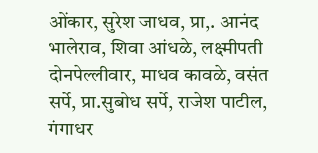ओंकार, सुरेश जाधव, प्रा,. आनंद भालेराव, शिवा आंधळे, लक्ष्मीपती दोनपेल्लीवार, माधव कावळे, वसंत सर्पे, प्रा.सुबोध सर्पे, राजेश पाटील, गंगाधर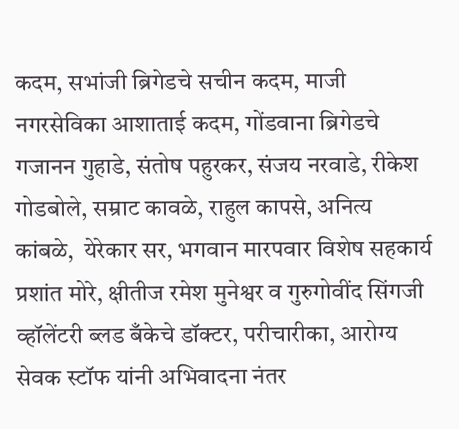कदम, सभांजी ब्रिगेडचे सचीन कदम, माजी नगरसेविका आशाताई कदम, गोंडवाना ब्रिगेडचे गजानन गुहाडे, संतोष पहुरकर, संजय नरवाडे, रीकेश गोडबोले, सम्राट कावळे, राहुल कापसे, अनित्य कांबळे,  येरेकार सर, भगवान मारपवार विशेष सहकार्य प्रशांत मोरे, क्षीतीज रमेश मुनेश्वर व गुरुगोवींद सिंगजी व्हॉलेंटरी ब्लड बँकेचे डॉक्टर, परीचारीका, आरोग्य सेवक स्टॉफ यांनी अभिवादना नंतर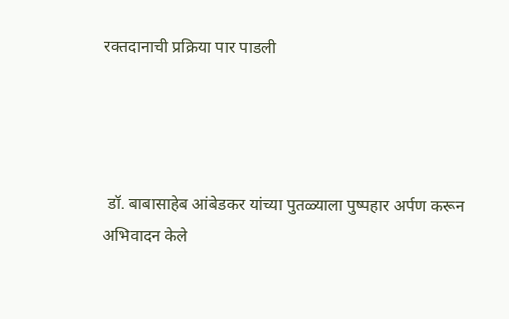रक्तदानाची प्रक्रिया पार पाडली




 डॉ. बाबासाहेब आंबेडकर यांच्या पुतळ्याला पुष्पहार अर्पण करून अभिवादन केले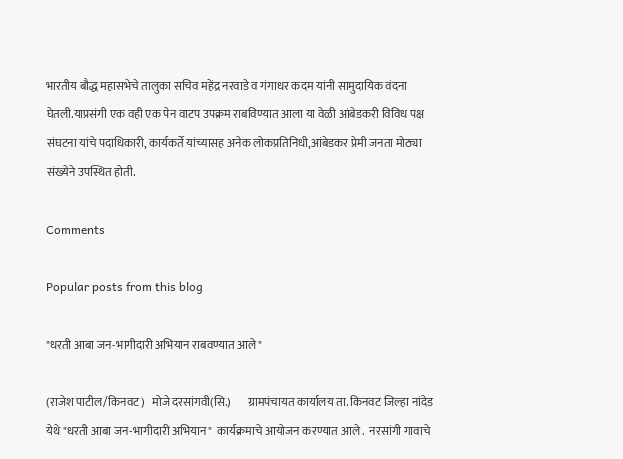भारतीय बौद्ध महासभेचे तालुका सचिव महेंद्र नरवाडे व गंगाधर कदम यांनी सामुदायिक वंदना घेतली.याप्रसंगी एक वही एक पेन वाटप उपक्रम राबविण्यात आला या वेळी आंबेडकरी विविध पक्ष संघटना यांचे पदाधिकारी, कार्यकर्ते यांच्यासह अनेक लोकप्रतिनिधी,आंबेडकर प्रेमी जनता मोठ्या संख्येने उपस्थित होती.

Comments

Popular posts from this blog

"धरती आबा जन-भागीदारी अभियान राबवण्यात आले"

(राजेश पाटील/किनवट)   मोजे दरसांगवी(सि.)       ग्रामपंचायत कार्यालय ता. किनवट जिल्हा नांदेड    येथे "धरती आबा जन-भागीदारी अभियान"  कार्यक्रमाचे आयोजन करण्यात आले .  नरसांगी गावाचे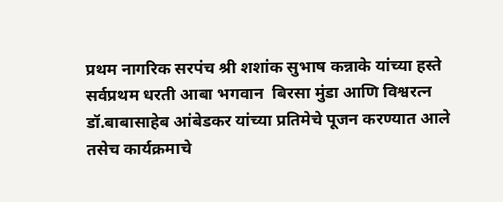प्रथम नागरिक सरपंच श्री शशांक सुभाष कन्नाके यांच्या हस्ते सर्वप्रथम धरती आबा भगवान  बिरसा मुंडा आणि विश्वरत्न डॉ.बाबासाहेब आंबेडकर यांच्या प्रतिमेचे पूजन करण्यात आले    तसेच कार्यक्रमाचे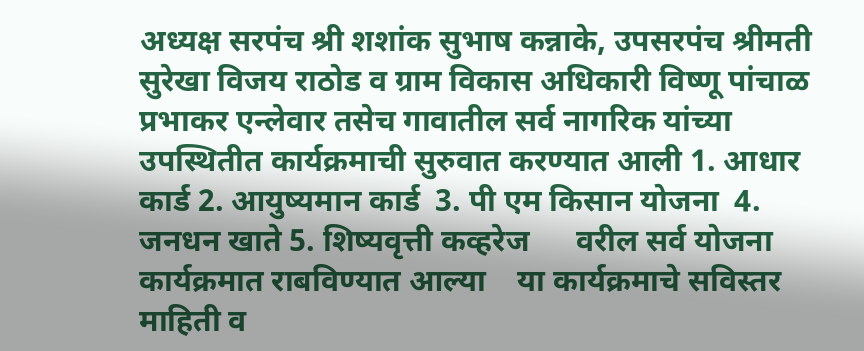अध्यक्ष सरपंच श्री शशांक सुभाष कन्नाके, उपसरपंच श्रीमती सुरेखा विजय राठोड व ग्राम विकास अधिकारी विष्णू पांचाळ प्रभाकर एन्लेवार तसेच गावातील सर्व नागरिक यांच्या उपस्थितीत कार्यक्रमाची सुरुवात करण्यात आली 1. आधार कार्ड 2. आयुष्यमान कार्ड  3. पी एम किसान योजना  4. जनधन खाते 5. शिष्यवृत्ती कव्हरेज      वरील सर्व योजना कार्यक्रमात राबविण्यात आल्या    या कार्यक्रमाचे सविस्तर माहिती व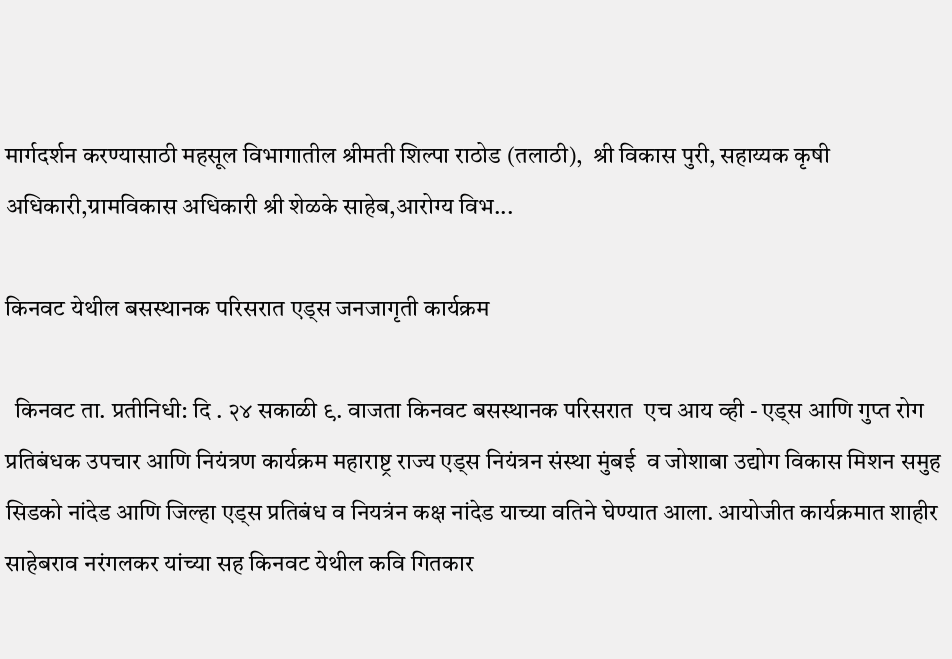मार्गदर्शन करण्यासाठी महसूल विभागातील श्रीमती शिल्पा राठोड (तलाठी),  श्री विकास पुरी, सहाय्यक कृषी अधिकारी,ग्रामविकास अधिकारी श्री शेळके साहेब,आरोग्य विभ...

किनवट येथील बसस्थानक परिसरात एड्स जनजागृती कार्यक्रम

  किनवट ता. प्रतीनिधी: दि . २४ सकाळी ९. वाजता किनवट बसस्थानक परिसरात  एच आय व्ही - एड्स आणि गुप्त रोग प्रतिबंधक उपचार आणि नियंत्रण कार्यक्रम महाराष्ट्र राज्य एड्स नियंत्रन संस्था मुंबई  व जोशाबा उद्योग विकास मिशन समुह सिडको नांदेड आणि जिल्हा एड्स प्रतिबंध व नियत्रंन कक्ष नांदेड याच्या वतिने घेण्यात आला. आयोजीत कार्यक्रमात शाहीर साहेबराव नरंगलकर यांच्या सह किनवट येथील कवि गितकार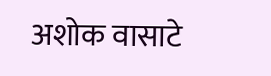अशोक वासाटे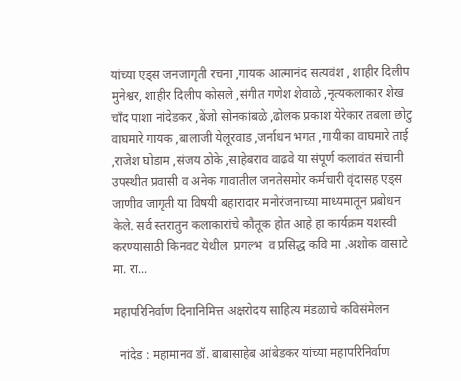यांच्या एड्स जनजागृती रचना ,गायक आत्मानंद सत्यवंश , शाहीर दिलीप मुनेश्वर, शाहीर दिलीप कोसले ,संगीत गणेश शेवाळे ,नृत्यकलाकार शेख चाँद पाशा नांदेडकर ,बेंजो सोनकांबळे ,ढोलक प्रकाश येरेकार तबला छोटु वाघमारे गायक ,बालाजी येलूरवाड ,जर्नाधन भगत ,गायीका वाघमारे ताई ,राजेश घोडाम ,संजय ठोके ,साहेबराव वाढवे या संपूर्ण कलावंत संचानी उपस्थीत प्रवासी व अनेक गावातील जनतेसमोर कर्मचारी वृंदासह एड्स जाणीव जागृती या विषयी बहारादार मनोरंजनाच्या माध्यमातून प्रबोधन केले. सर्व स्तरातुन कलाकारांचे कौतूक होत आहे हा कार्यक्रम यशस्वी करण्यासाठी किनवट येथील  प्रगल्भ  व प्रसिद्ध कवि मा .अशोक वासाटे मा. रा...

महापरिनिर्वाण दिनानिमित्त अक्षरोदय साहित्य मंडळाचे कविसंमेलन

  नांदेड : महामानव डॉ. बाबासाहेब आंबेडकर यांच्या महापरिनिर्वाण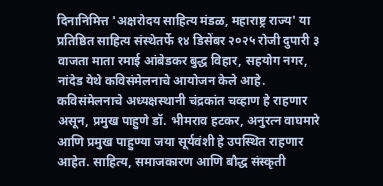दिनानिमित्त 'अक्षरोदय साहित्य मंडळ, महाराष्ट्र राज्य' या प्रतिष्ठित साहित्य संस्थेतर्फे १४ डिसेंबर २०२५ रोजी दुपारी ३ वाजता माता रमाई आंबेडकर बुद्ध विहार, सहयोग नगर, नांदेड येथे कविसंमेलनाचे आयोजन केले आहे. कविसंमेलनाचे अध्यक्षस्थानी चंद्रकांत चव्हाण हे राहणार असून, प्रमुख पाहुणे डॉ. भीमराव हटकर, अनुरत्न वाघमारे आणि प्रमुख पाहुण्या जया सूर्यवंशी हे उपस्थित राहणार आहेत. साहित्य, समाजकारण आणि बौद्ध संस्कृती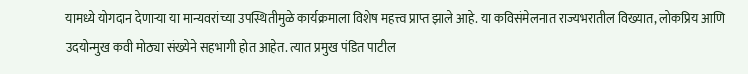यामध्ये योगदान देणाऱ्या या मान्यवरांच्या उपस्थितीमुळे कार्यक्रमाला विशेष महत्त्व प्राप्त झाले आहे. या कविसंमेलनात राज्यभरातील विख्यात, लोकप्रिय आणि उदयोन्मुख कवी मोठ्या संख्येने सहभागी होत आहेत. त्यात प्रमुख पंडित पाटील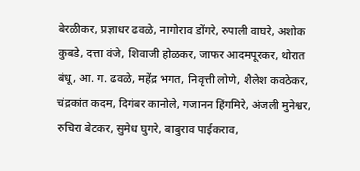बेरळीकर, प्रज्ञाधर ढवळे, नागोराव डोंगरे, रुपाली वाघरे, अशोक कुबडे, दत्ता वंजे, शिवाजी होळकर, जाफर आदमपूरकर, थोरात बंधू, आ. ग. ढवळे, महेंद्र भगत, निवृत्ती लोणे, शैलेश कवठेकर, चंद्रकांत कदम, दिगंबर कानोले, गजानन हिंगमिरे, अंजली मुनेश्वर, रुचिरा बेटकर, सुमेध घुगरे, बाबुराव पाईकराव,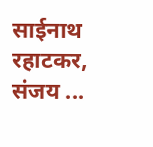साईनाथ रहाटकर, संजय ...